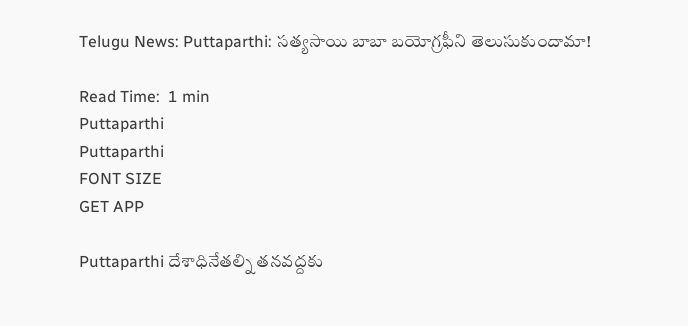Telugu News: Puttaparthi: సత్యసాయి బాబా బయోగ్రఫీని తెలుసుకుందామా!

Read Time:  1 min
Puttaparthi
Puttaparthi
FONT SIZE
GET APP

Puttaparthi దేశాధినేతల్ని తనవద్దకు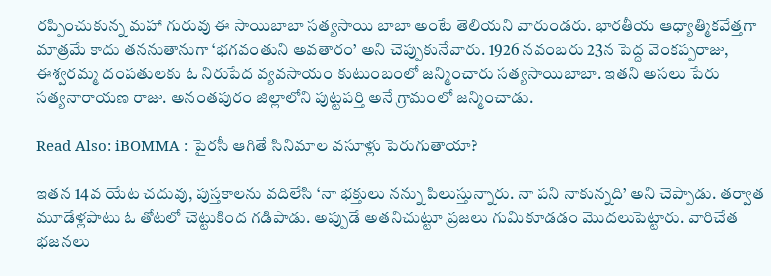రప్పించుకున్న మహా గురువు ఈ సాయిబాబా సత్యసాయి బాబా అంటే తెలియని వారుండరు. భారతీయ ఆధ్యాత్మికవేత్తగా మాత్రమే కాదు తననుతానుగా ‘భగవంతుని అవతారం’ అని చెప్పుకునేవారు. 1926 నవంబరు 23న పెద్ద వెంకప్పరాజు, ఈశ్వరమ్మ దంపతులకు ఓ నిరుపేద వ్యవసాయం కుటుంబంలో జన్మించారు సత్యసాయిబాబా. ఇతని అసలు పేరు సత్యనారాయణ రాజు. అనంతపురం జిల్లాలోని పుట్టపర్తి అనే గ్రామంలో జన్మించాడు.

Read Also: iBOMMA : పైరసీ ఆగితే సినిమాల వసూళ్లు పెరుగుతాయా?

ఇతన 14వ యేట చదువు, పుస్తకాలను వదిలేసి ‘నా భక్తులు నన్ను పిలుస్తున్నారు. నా పని నాకున్నది’ అని చెప్పాడు. తర్వాత మూడేళ్లపాటు ఓ తోటలో చెట్టుకింద గడిపాడు. అప్పుడే అతనిచుట్టూ ప్రజలు గుమికూడడం మొదలుపెట్టారు. వారిచేత భజనలు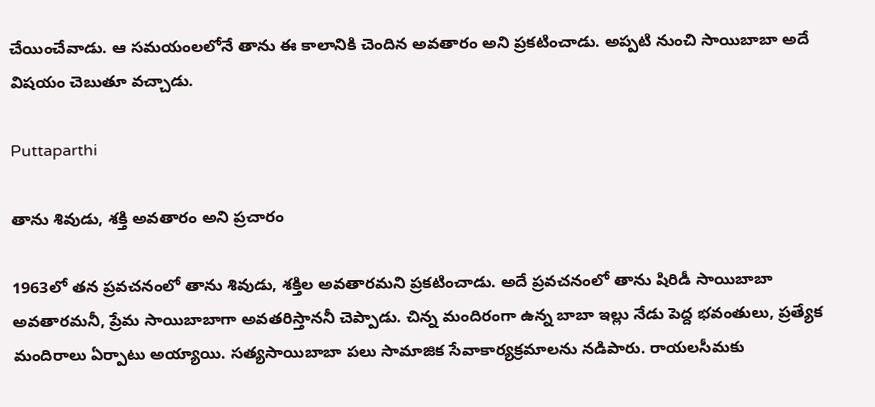చేయించేవాడు. ఆ సమయంలలోనే తాను ఈ కాలానికి చెందిన అవతారం అని ప్రకటించాడు. అప్పటి నుంచి సాయిబాబా అదే విషయం చెబుతూ వచ్చాడు.

Puttaparthi

తాను శివుడు, శక్తి అవతారం అని ప్రచారం

1963లో తన ప్రవచనంలో తాను శివుడు, శక్తిల అవతారమని ప్రకటించాడు. అదే ప్రవచనంలో తాను షిరిడీ సాయిబాబా అవతారమనీ, ప్రేమ సాయిబాబాగా అవతరిస్తాననీ చెప్పాడు. చిన్న మందిరంగా ఉన్న బాబా ఇల్లు నేడు పెద్ద భవంతులు, ప్రత్యేక మందిరాలు ఏర్పాటు అయ్యాయి. సత్యసాయిబాబా పలు సామాజిక సేవాకార్యక్రమాలను నడిపారు. రాయలసీమకు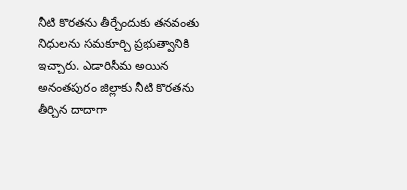నీటి కొరతను తీర్చేందుకు తనవంతు నిధులను సమకూర్చి ప్రభుత్వానికి ఇచ్చారు. ఎడారిసీమ అయిన అనంతపురం జిల్లాకు నీటి కొరతను తీర్చిన దాదాగా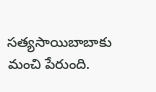సత్యసాయిబాబాకు మంచి పేరుంది.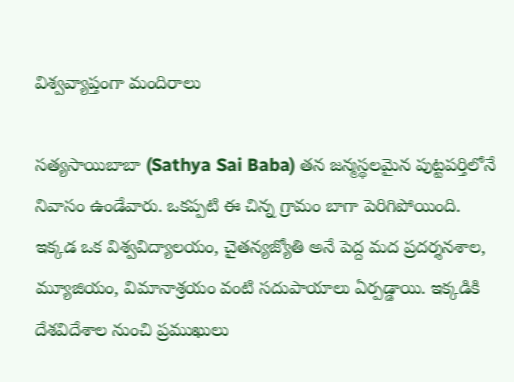విశ్వవ్యాప్తంగా మందిరాలు

సత్యసాయిబాబా (Sathya Sai Baba) తన జన్మస్థలమైన పుట్టపర్తిలోనే నివాసం ఉండేవారు. ఒకప్పటి ఈ చిన్న గ్రామం బాగా పెరిగిపోయింది. ఇక్కడ ఒక విశ్వవిద్యాలయం, చైతన్యజ్యోతి అనే పెద్ద మద ప్రదర్శనశాల, మ్యూజియం, విమానాశ్రయం వంటి సదుపాయాలు ఏర్పడ్డాయి. ఇక్కడికి దేశవిదేశాల నుంచి ప్రముఖులు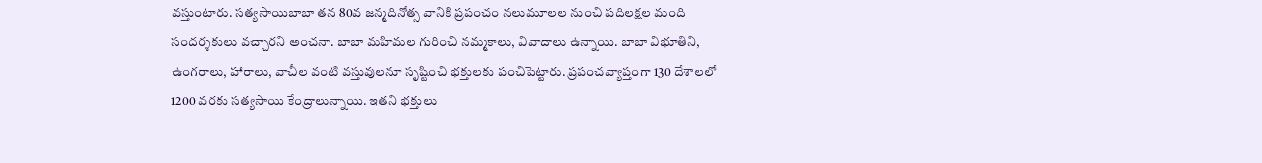వస్తుంటారు. సత్యసాయిబాబా తన 80వ జన్మదినోత్స వానికి ప్రపంచం నలుమూలల నుంచి పదిలక్షల మంది సందర్శకులు వచ్చారని అంచనా. బాబా మహిమల గురించి నమ్మకాలు, వివాదాలు ఉన్నాయి. బాబా విభూతిని, ఉంగరాలు, హారాలు, వాచీల వంటి వస్తువులనూ సృష్టించి భక్తులకు పంచిపెట్టారు. ప్రపంచవ్యాప్తంగా 130 దేశాలలో 1200 వరకు సత్యసాయి కేంద్రాలున్నాయి. ఇతని భక్తులు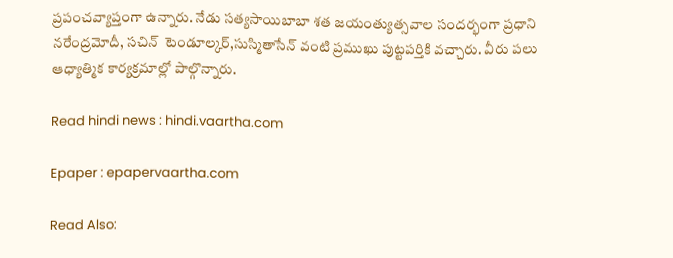ప్రపంచవ్యాప్తంగా ఉన్నారు. నేడు సత్యసాయిబాబా శత జయంత్యుత్సవాల సందర్భంగా ప్రధాని నరేంద్రమోదీ, సచిన్  టెండూల్కర్,సుస్మితాసేన్ వంటి ప్రముఖు పుట్టపర్తికి వచ్చారు. వీరు పలు ఆధ్యాత్మిక కార్యక్రమాల్లో పాల్గొన్నారు.

Read hindi news : hindi.vaartha.com

Epaper : epapervaartha.com

Read Also: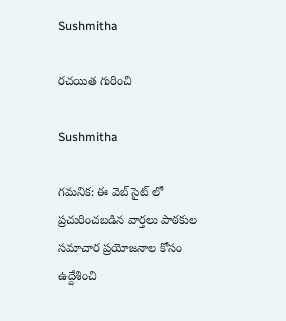Sushmitha

రచయిత గురించి

Sushmitha

గమనిక: ఈ వెబ్ సైట్ లో ప్రచురించబడిన వార్తలు పాఠకుల సమాచార ప్రయోజనాల కోసం ఉద్దేశించి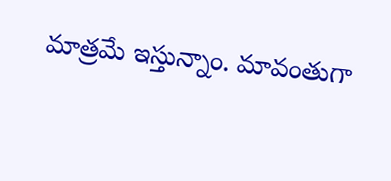మాత్రమే ఇస్తున్నాం. మావంతుగా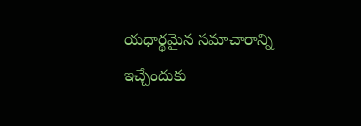యధార్థమైన సమాచారాన్ని ఇచ్చేందుకు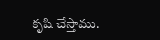కృషి చేస్తాము.